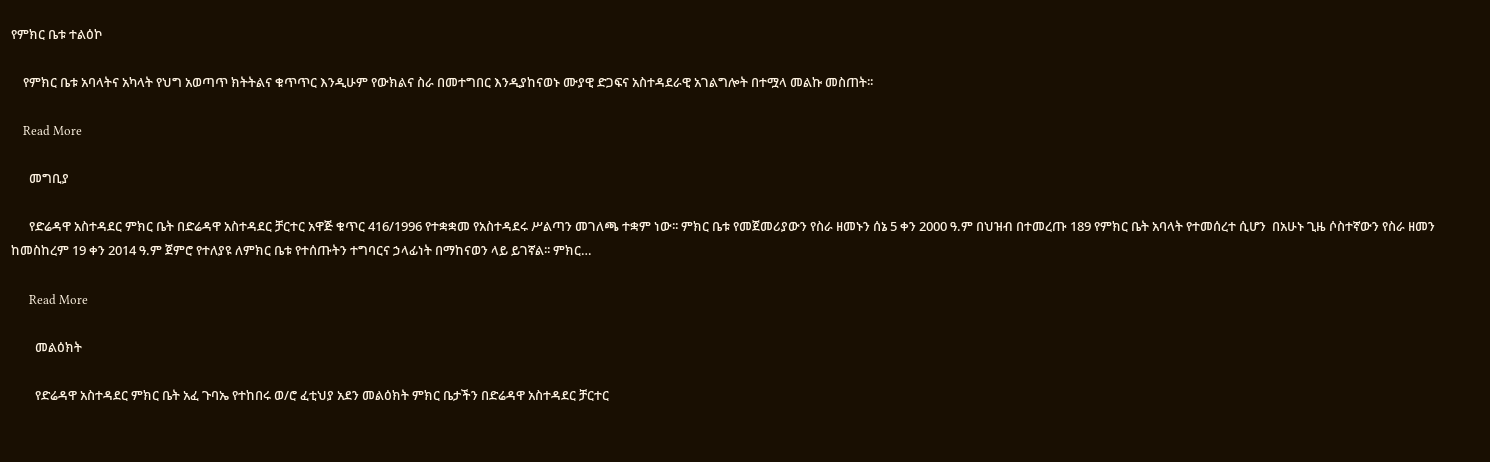የምክር ቤቱ ተልዕኮ

    የምክር ቤቱ አባላትና አካላት የህግ አወጣጥ ክትትልና ቁጥጥር እንዲሁም የውክልና ስራ በመተግበር እንዲያከናወኑ ሙያዊ ድጋፍና አስተዳደራዊ አገልግሎት በተሟላ መልኩ መስጠት፡፡

    Read More

      መግቢያ

      የድሬዳዋ አስተዳደር ምክር ቤት በድሬዳዋ አስተዳደር ቻርተር አዋጅ ቁጥር 416/1996 የተቋቋመ የአስተዳደሩ ሥልጣን መገለጫ ተቋም ነው፡፡ ምክር ቤቱ የመጀመሪያውን የስራ ዘመኑን ሰኔ 5 ቀን 2000 ዓ.ም በህዝብ በተመረጡ 189 የምክር ቤት አባላት የተመሰረተ ሲሆን  በአሁኑ ጊዜ ሶስተኛውን የስራ ዘመን ከመስከረም 19 ቀን 2014 ዓ.ም ጀምሮ የተለያዩ ለምክር ቤቱ የተሰጡትን ተግባርና ኃላፊነት በማከናወን ላይ ይገኛል፡፡ ምክር…

      Read More

        መልዕክት

        የድሬዳዋ አስተዳደር ምክር ቤት አፈ ጉባኤ የተከበሩ ወ/ሮ ፈቲህያ አደን መልዕክት ምክር ቤታችን በድሬዳዋ አስተዳደር ቻርተር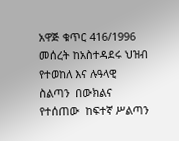አዋጅ ቁጥር 416/1996 መሰረት ከአስተዳደሩ ህዝብ የተወከለ እና ሉዓላዊ  ስልጣን  በውክልና የተሰጠው  ከፍተኛ ሥልጣን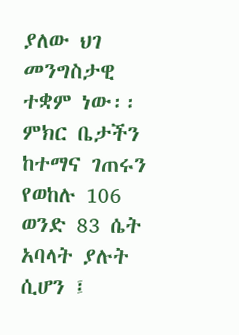ያለው ህገ መንግስታዊ ተቋም ነው፡፡ ምክር ቤታችን ከተማና ገጠሩን የወከሉ 106 ወንድ 83 ሴት አባላት ያሉት ሲሆን ፤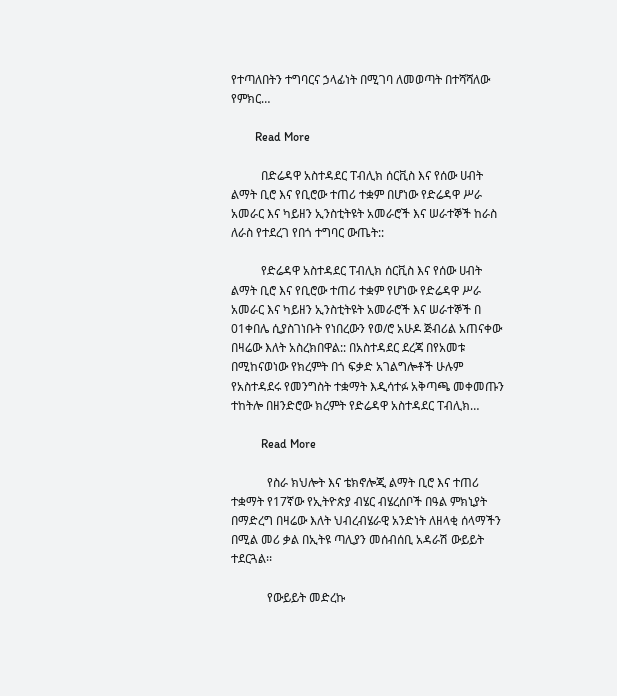የተጣለበትን ተግባርና ኃላፊነት በሚገባ ለመወጣት በተሻሻለው የምክር…

        Read More

          በድሬዳዋ አስተዳደር ፐብሊክ ሰርቪስ እና የሰው ሀብት ልማት ቢሮ እና የቢሮው ተጠሪ ተቋም በሆነው የድሬዳዋ ሥራ አመራር እና ካይዘን ኢንስቲትዩት አመራሮች እና ሠራተኞች ከራስ ለራስ የተደረገ የበጎ ተግባር ውጤት::

          የድሬዳዋ አስተዳደር ፐብሊክ ሰርቪስ እና የሰው ሀብት ልማት ቢሮ እና የቢሮው ተጠሪ ተቋም የሆነው የድሬዳዋ ሥራ አመራር እና ካይዘን ኢንስቲትዩት አመራሮች እና ሠራተኞች በ 01ቀበሌ ሲያስገነቡት የነበረውን የወ/ሮ አሁዶ ጅብሪል አጠናቀው በዛሬው እለት አስረክበዋል:: በአስተዳደር ደረጃ በየአመቱ በሚከናወነው የክረምት በጎ ፍቃድ አገልግሎቶች ሁሉም የአስተዳደሩ የመንግስት ተቋማት እዲሳተፉ አቅጣጫ መቀመጡን ተከትሎ በዘንድሮው ክረምት የድሬዳዋ አስተዳደር ፐብሊክ…

          Read More

            የስራ ክህሎት እና ቴክኖሎጂ ልማት ቢሮ እና ተጠሪ ተቋማት የ17ኛው የኢትዮጵያ ብሄር ብሄረሰቦች በዓል ምክኒያት በማድረግ በዛሬው እለት ህብረብሄራዊ አንድነት ለዘላቂ ሰላማችን በሚል መሪ ቃል በኢትዩ ጣሊያን መሰብሰቢ አዳራሽ ውይይት ተደርጓል፡፡

            የውይይት መድረኩ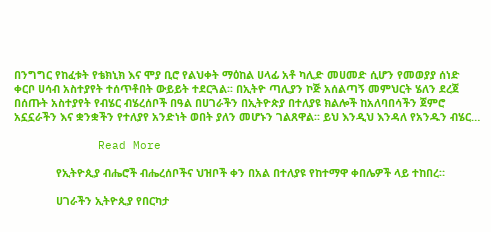በንግግር የከፈቱት የቴክኒክ እና ሞያ ቢሮ የልህቀት ማዕከል ሀላፊ አቶ ካሊድ መሀመድ ሲሆን የመወያያ ሰነድ ቀርቦ ሀሳብ አስተያየት ተሰጥቶበት ውይይት ተደርጓል፡፡ በኢትዮ ጣሊያን ኮጅ አሰልጣኝ መምህርት ሄለን ደረጀ በሰጡት አስተያየት የብሄር ብሄረሰቦች በዓል በሀገራችን በኢትዮጵያ በተለያዩ ክልሎች ከአለባበሳችን ጀምሮ አኗኗራችን እና ቋንቋችን የተለያየ አንድነት ወበት ያለን መሆኑን ገልጸዋል፡፡ ይህ እንዲህ እንዳለ የአንዱን ብሄር…

            Read More

              የኢትዮጲያ ብሔሮች ብሔረሰቦችና ህዝቦች ቀን በአል በተለያዩ የከተማዋ ቀበሌዎች ላይ ተከበረ።

              ሀገራችን ኢትዮጲያ የበርካታ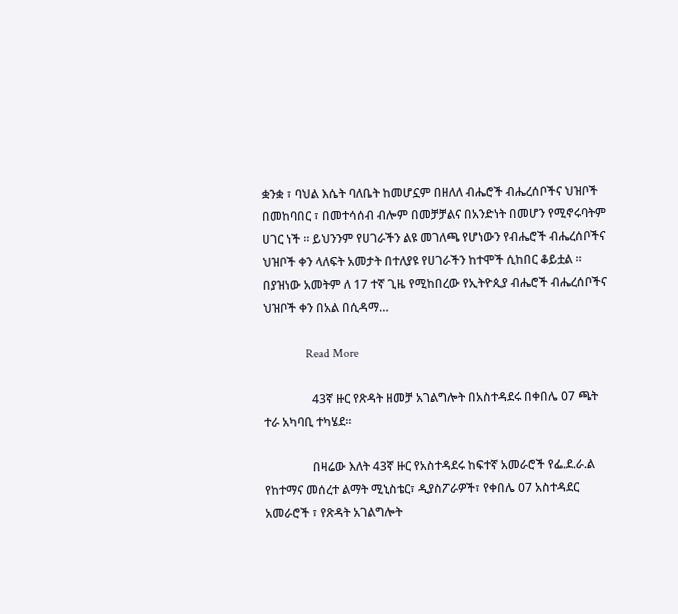ቋንቋ ፣ ባህል እሴት ባለቤት ከመሆኗም በዘለለ ብሔሮች ብሔረሰቦችና ህዝቦች በመከባበር ፣ በመተሳሰብ ብሎም በመቻቻልና በአንድነት በመሆን የሚኖሩባትም ሀገር ነች ። ይህንንም የሀገራችን ልዩ መገለጫ የሆነውን የብሔሮች ብሔረሰቦችና ህዝቦች ቀን ላለፍት አመታት በተለያዩ የሀገራችን ከተሞች ሲከበር ቆይቷል ። በያዝነው አመትም ለ 17 ተኛ ጊዜ የሚከበረው የኢትዮጲያ ብሔሮች ብሔረሰቦችና ህዝቦች ቀን በአል በሲዳማ…

              Read More

                43ኛ ዙር የጽዳት ዘመቻ አገልግሎት በአስተዳደሩ በቀበሌ 07 ጫት ተራ አካባቢ ተካሄደ፡፡

                በዛሬው እለት 43ኛ ዙር የአስተዳደሩ ከፍተኛ አመራሮች የፌ.ደ.ራ.ል የከተማና መሰረተ ልማት ሚኒስቴር፣ ዲያስፖራዎች፣ የቀበሌ 07 አስተዳደር አመራሮች ፣ የጽዳት አገልግሎት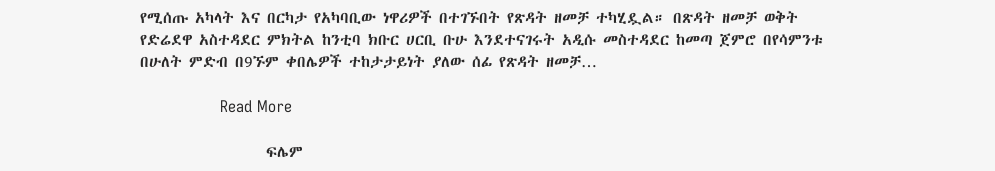የሚሰጡ አካላት እና በርካታ የአካባቢው ነዋሪዎች በተገኙበት የጽዳት ዘመቻ ተካሂዷል። በጽዳት ዘመቻ ወቅት የድሬደዋ አስተዳደር ምክትል ከንቲባ ክቡር ሀርቢ ቡሁ እንደተናገሩት አዲሱ መስተዳደር ከመጣ ጀምሮ በየሳምንቱ በሁለት ምድብ በ9ኙም ቀበሌዎች ተከታታይነት ያለው ሰፊ የጽዳት ዘመቻ…

                Read More

                  ፍሌም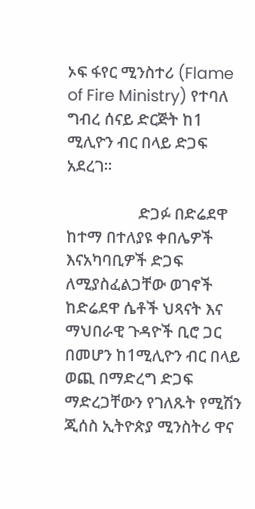ኦፍ ፋየር ሚንስተሪ (Flame of Fire Ministry) የተባለ ግብረ ሰናይ ድርጅት ከ1 ሚሊዮን ብር በላይ ድጋፍ አደረገ፡፡

                  ድጋፉ በድሬደዋ ከተማ በተለያዩ ቀበሌዎች እናአካባቢዎች ድጋፍ ለሚያስፈልጋቸው ወገኖች ከድሬደዋ ሴቶች ህጻናት እና ማህበራዊ ጉዳዮች ቢሮ ጋር በመሆን ከ1ሚሊዮን ብር በላይ ወጪ በማድረግ ድጋፍ ማድረጋቸውን የገለጹት የሚሽን ጂሰስ ኢትዮጵያ ሚንስትሪ ዋና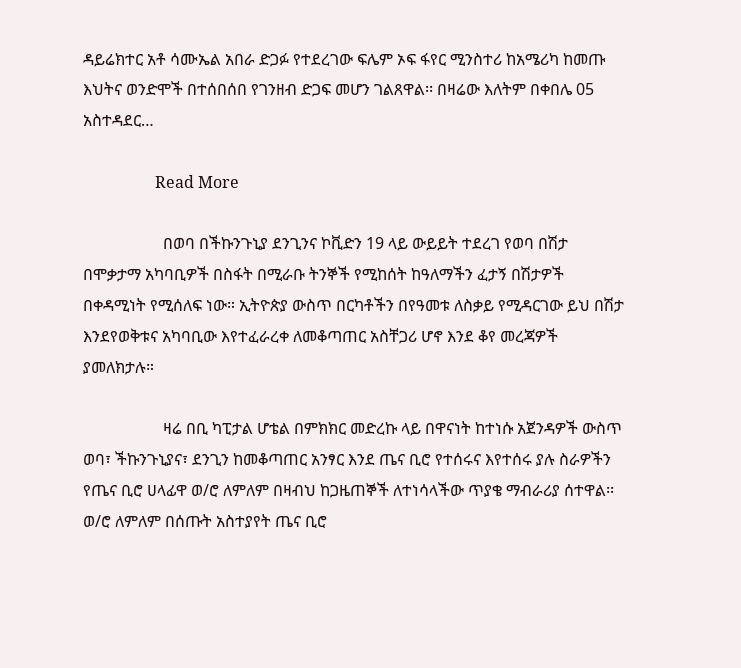ዳይሬክተር አቶ ሳሙኤል አበራ ድጋፉ የተደረገው ፍሌም ኦፍ ፋየር ሚንስተሪ ከአሜሪካ ከመጡ እህትና ወንድሞች በተሰበሰበ የገንዘብ ድጋፍ መሆን ገልጸዋል፡፡ በዛሬው እለትም በቀበሌ 05 አስተዳደር…

                  Read More

                    በወባ በችኩንጉኒያ ደንጊንና ኮቪድን 19 ላይ ውይይት ተደረገ የወባ በሽታ በሞቃታማ አካባቢዎች በስፋት በሚራቡ ትንኞች የሚከሰት ከዓለማችን ፈታኝ በሽታዎች በቀዳሚነት የሚሰለፍ ነው። ኢትዮጵያ ውስጥ በርካቶችን በየዓመቱ ለስቃይ የሚዳርገው ይህ በሽታ እንደየወቅቱና አካባቢው እየተፈራረቀ ለመቆጣጠር አስቸጋሪ ሆኖ እንደ ቆየ መረጃዎች ያመለክታሉ።

                    ዛሬ በቢ ካፒታል ሆቴል በምክክር መድረኩ ላይ በዋናነት ከተነሱ አጀንዳዎች ውስጥ ወባ፣ ችኩንጉኒያና፣ ደንጊን ከመቆጣጠር አንፃር እንደ ጤና ቢሮ የተሰሩና እየተሰሩ ያሉ ስራዎችን የጤና ቢሮ ሀላፊዋ ወ/ሮ ለምለም በዛብህ ከጋዜጠኞች ለተነሳላችው ጥያቄ ማብራሪያ ሰተዋል፡፡ ወ/ሮ ለምለም በሰጡት አስተያየት ጤና ቢሮ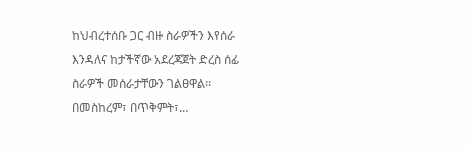ከህብረተሰቡ ጋር ብዙ ስራዎችን እየሰራ እንዳለና ከታችኛው አደረጃጀት ድረስ ሰፊ ስራዎች መሰራታቸውን ገልፀዋል፡፡ በመስከረም፣ በጥቅምት፣…